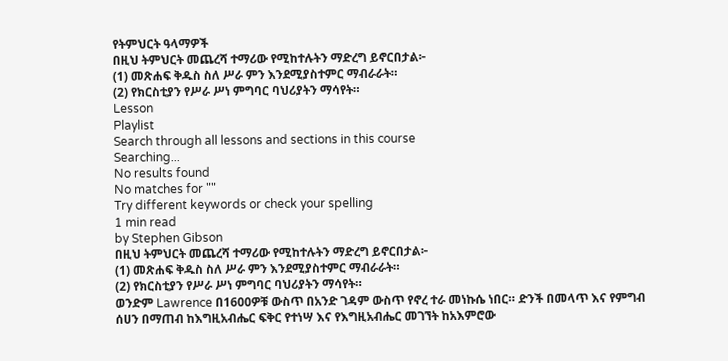የትምህርት ዓላማዎች
በዚህ ትምህርት መጨረሻ ተማሪው የሚከተሉትን ማድረግ ይኖርበታል፦
(1) መጽሐፍ ቅዱስ ስለ ሥራ ምን እንደሚያስተምር ማብራራት።
(2) የክርስቲያን የሥራ ሥነ ምግባር ባህሪያትን ማሳየት።
Lesson
Playlist
Search through all lessons and sections in this course
Searching...
No results found
No matches for ""
Try different keywords or check your spelling
1 min read
by Stephen Gibson
በዚህ ትምህርት መጨረሻ ተማሪው የሚከተሉትን ማድረግ ይኖርበታል፦
(1) መጽሐፍ ቅዱስ ስለ ሥራ ምን እንደሚያስተምር ማብራራት።
(2) የክርስቲያን የሥራ ሥነ ምግባር ባህሪያትን ማሳየት።
ወንድም Lawrence በ1600ዎቹ ውስጥ በአንድ ገዳም ውስጥ የኖረ ተራ መነኩሴ ነበር። ድንች በመላጥ እና የምግብ ሰሀን በማጠብ ከእግዚአብሔር ፍቅር የተነሣ እና የእግዚአብሔር መገኘት ከአእምሮው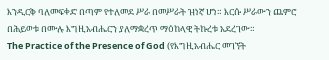እንዲርቅ ባለመፍቀድ በጣም የተለመደ ሥራ በመሥራት ዝነኛ ሆነ። እርሱ ሥራውን ጨምሮ በሕይወቱ በሙሉ እግዚአብሔርን ያለማቋረጥ ማዕከላዊ ትኩረቱ አደረገው።
The Practice of the Presence of God (የእግዚአብሔር መገኘት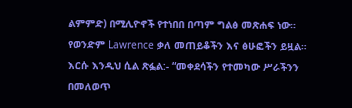ልምምድ) በሚሊዮኖች የተነበበ በጣም ግልፅ መጽሐፍ ነው። የወንድም Lawrence ቃለ መጠይቆችን እና ፅሁፎችን ይዟል። እርሱ እንዲህ ሲል ጽፏል:- “መቀደሳችን የተመካው ሥራችንን በመለወጥ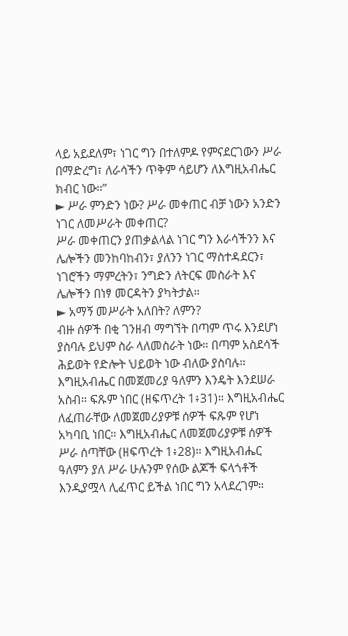ላይ አይደለም፣ ነገር ግን በተለምዶ የምናደርገውን ሥራ በማድረግ፣ ለራሳችን ጥቅም ሳይሆን ለእግዚአብሔር ክብር ነው።”
► ሥራ ምንድን ነው? ሥራ መቀጠር ብቻ ነውን አንድን ነገር ለመሥራት መቀጠር?
ሥራ መቀጠርን ያጠቃልላል ነገር ግን እራሳችንን እና ሌሎችን መንከባከብን፣ ያለንን ነገር ማስተዳደርን፣ ነገሮችን ማምረትን፣ ንግድን ለትርፍ መስራት እና ሌሎችን በነፃ መርዳትን ያካትታል።
► አማኝ መሥራት አለበት? ለምን?
ብዙ ሰዎች በቂ ገንዘብ ማግኘት በጣም ጥሩ እንደሆነ ያስባሉ ይህም ስራ ላለመስራት ነው። በጣም አስደሳች ሕይወት የድሎት ህይወት ነው ብለው ያስባሉ።
እግዚአብሔር በመጀመሪያ ዓለምን እንዴት እንደሠራ አስብ። ፍጹም ነበር (ዘፍጥረት 1፥31)። እግዚአብሔር ለፈጠራቸው ለመጀመሪያዎቹ ሰዎች ፍጹም የሆነ አካባቢ ነበር። እግዚአብሔር ለመጀመሪያዎቹ ሰዎች ሥራ ሰጣቸው (ዘፍጥረት 1፥28)። እግዚአብሔር ዓለምን ያለ ሥራ ሁሉንም የሰው ልጆች ፍላጎቶች እንዲያሟላ ሊፈጥር ይችል ነበር ግን አላደረገም።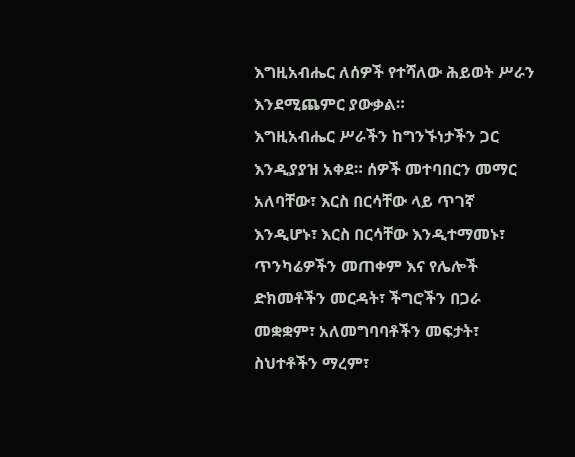እግዚአብሔር ለሰዎች የተሻለው ሕይወት ሥራን እንደሚጨምር ያውቃል።
እግዚአብሔር ሥራችን ከግንኙነታችን ጋር እንዲያያዝ አቀደ። ሰዎች መተባበርን መማር አለባቸው፣ እርስ በርሳቸው ላይ ጥገኛ እንዲሆኑ፣ እርስ በርሳቸው እንዲተማመኑ፣ ጥንካሬዎችን መጠቀም እና የሌሎች ድክመቶችን መርዳት፣ ችግሮችን በጋራ መቋቋም፣ አለመግባባቶችን መፍታት፣ ስህተቶችን ማረም፣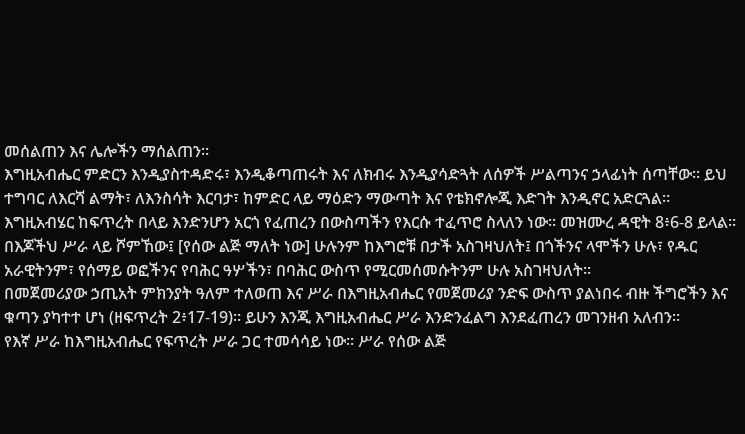መሰልጠን እና ሌሎችን ማሰልጠን።
እግዚአብሔር ምድርን እንዲያስተዳድሩ፣ እንዲቆጣጠሩት እና ለክብሩ እንዲያሳድጓት ለሰዎች ሥልጣንና ኃላፊነት ሰጣቸው። ይህ ተግባር ለእርሻ ልማት፣ ለእንስሳት እርባታ፣ ከምድር ላይ ማዕድን ማውጣት እና የቴክኖሎጂ እድገት እንዲኖር አድርጓል።
እግዚአብሄር ከፍጥረት በላይ እንድንሆን አርጎ የፈጠረን በውስጣችን የእርሱ ተፈጥሮ ስላለን ነው። መዝሙረ ዳዊት 8፥6-8 ይላል።
በእጆችህ ሥራ ላይ ሾምኸው፤ [የሰው ልጅ ማለት ነው] ሁሉንም ከእግሮቹ በታች አስገዛህለት፤ በጎችንና ላሞችን ሁሉ፣ የዱር አራዊትንም፣ የሰማይ ወፎችንና የባሕር ዓሦችን፣ በባሕር ውስጥ የሚርመሰመሱትንም ሁሉ አስገዛህለት።
በመጀመሪያው ኃጢአት ምክንያት ዓለም ተለወጠ እና ሥራ በእግዚአብሔር የመጀመሪያ ንድፍ ውስጥ ያልነበሩ ብዙ ችግሮችን እና ቁጣን ያካተተ ሆነ (ዘፍጥረት 2፥17-19)። ይሁን እንጂ እግዚአብሔር ሥራ እንድንፈልግ እንደፈጠረን መገንዘብ አለብን።
የእኛ ሥራ ከእግዚአብሔር የፍጥረት ሥራ ጋር ተመሳሳይ ነው። ሥራ የሰው ልጅ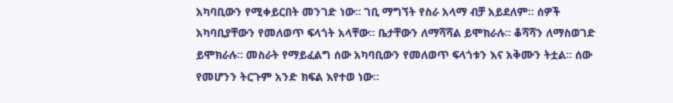አካባቢውን የሚቀይርበት መንገድ ነው። ገቢ ማግኘት የስራ አላማ ብቻ አይደለም። ሰዎች አካባቢያቸውን የመለወጥ ፍላጎት አላቸው። ቤታቸውን ለማሻሻል ይሞክራሉ። ቆሻሻን ለማስወገድ ይሞክራሉ። መስራት የማይፈልግ ሰው አካባቢውን የመለወጥ ፍላጎቱን እና አቅሙን ትቷል። ሰው የመሆንን ትርጉም አንድ ክፍል እየተወ ነው።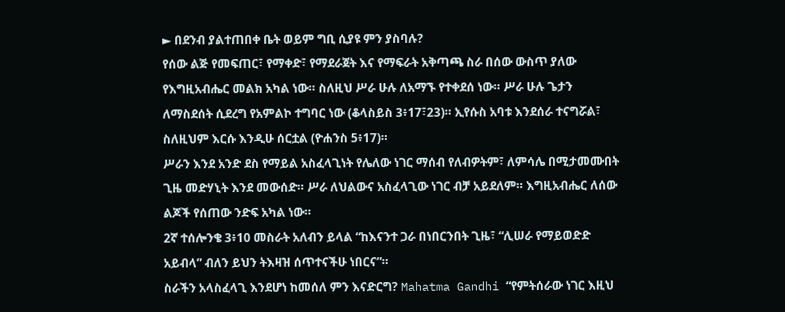► በደንብ ያልተጠበቀ ቤት ወይም ግቢ ሲያዩ ምን ያስባሉ?
የሰው ልጅ የመፍጠር፣ የማቀድ፣ የማደራጀት እና የማፍራት አቅጣጫ ስራ በሰው ውስጥ ያለው የእግዚአብሔር መልክ አካል ነው። ስለዚህ ሥራ ሁሉ ለአማኙ የተቀደሰ ነው። ሥራ ሁሉ ጌታን ለማስደሰት ሲደረግ የአምልኮ ተግባር ነው (ቆላስይስ 3፥17፣23)። ኢየሱስ አባቱ እንደሰራ ተናግሯል፣ ስለዚህም እርሱ እንዲሁ ሰርቷል (ዮሐንስ 5፥17)።
ሥራን እንደ አንድ ደስ የማይል አስፈላጊነት የሌለው ነገር ማሰብ የለብዎትም፣ ለምሳሌ በሚታመሙበት ጊዜ መድሃኒት እንደ መውሰድ። ሥራ ለህልውና አስፈላጊው ነገር ብቻ አይደለም። እግዚአብሔር ለሰው ልጆች የሰጠው ንድፍ አካል ነው።
2ኛ ተሰሎንቄ 3፥10 መስራት አለብን ይላል “ከእናንተ ጋራ በነበርንበት ጊዜ፣ “ሊሠራ የማይወድድ አይብላ” ብለን ይህን ትእዛዝ ሰጥተናችሁ ነበርና”።
ስራችን አላስፈላጊ እንደሆነ ከመሰለ ምን እናድርግ? Mahatma Gandhi “የምትሰራው ነገር እዚህ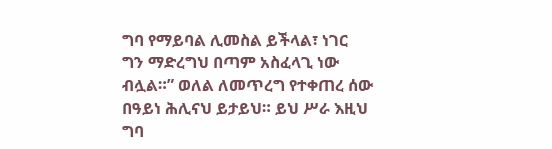ግባ የማይባል ሊመስል ይችላል፣ ነገር ግን ማድረግህ በጣም አስፈላጊ ነው ብሏል።” ወለል ለመጥረግ የተቀጠረ ሰው በዓይነ ሕሊናህ ይታይህ። ይህ ሥራ እዚህ ግባ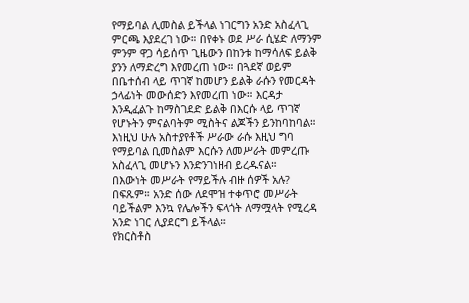የማይባል ሊመስል ይችላል ነገርግን አንድ አስፈላጊ ምርጫ እያደረገ ነው። በየቀኑ ወደ ሥራ ሲሄድ ለማንም ምንም ዋጋ ሳይሰጥ ጊዜውን በከንቱ ከማሳለፍ ይልቅ ያንን ለማድረግ እየመረጠ ነው። በጓደኛ ወይም በቤተሰብ ላይ ጥገኛ ከመሆን ይልቅ ራሱን የመርዳት ኃላፊነት መውሰድን እየመረጠ ነው። እርዳታ እንዲፈልጉ ከማስገደድ ይልቅ በእርሱ ላይ ጥገኛ የሆኑትን ምናልባትም ሚስትና ልጆችን ይንከባከባል። እነዚህ ሁሉ አስተያየቶች ሥራው ራሱ እዚህ ግባ የማይባል ቢመስልም እርሱን ለመሥራት መምረጡ አስፈላጊ መሆኑን እንድንገነዘብ ይረዱናል።
በእውነት መሥራት የማይችሉ ብዙ ሰዎች አሉ? በፍጹም። አንድ ሰው ለደሞዝ ተቀጥሮ መሥራት ባይችልም እንኳ የሌሎችን ፍላጎት ለማሟላት የሚረዳ አንድ ነገር ሊያደርግ ይችላል።
የክርስቶስ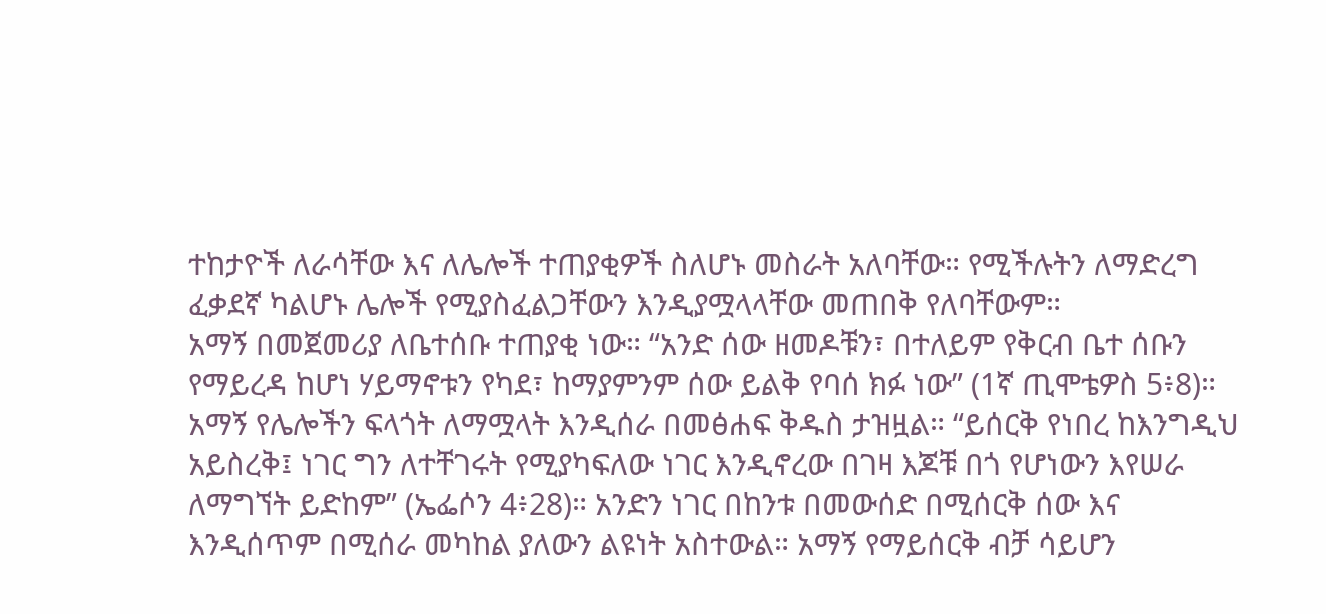ተከታዮች ለራሳቸው እና ለሌሎች ተጠያቂዎች ስለሆኑ መስራት አለባቸው። የሚችሉትን ለማድረግ ፈቃደኛ ካልሆኑ ሌሎች የሚያስፈልጋቸውን እንዲያሟላላቸው መጠበቅ የለባቸውም።
አማኝ በመጀመሪያ ለቤተሰቡ ተጠያቂ ነው። “አንድ ሰው ዘመዶቹን፣ በተለይም የቅርብ ቤተ ሰቡን የማይረዳ ከሆነ ሃይማኖቱን የካደ፣ ከማያምንም ሰው ይልቅ የባሰ ክፉ ነው” (1ኛ ጢሞቴዎስ 5፥8)።
አማኝ የሌሎችን ፍላጎት ለማሟላት እንዲሰራ በመፅሐፍ ቅዱስ ታዝዟል። “ይሰርቅ የነበረ ከእንግዲህ አይስረቅ፤ ነገር ግን ለተቸገሩት የሚያካፍለው ነገር እንዲኖረው በገዛ እጆቹ በጎ የሆነውን እየሠራ ለማግኘት ይድከም” (ኤፌሶን 4፥28)። አንድን ነገር በከንቱ በመውሰድ በሚሰርቅ ሰው እና እንዲሰጥም በሚሰራ መካከል ያለውን ልዩነት አስተውል። አማኝ የማይሰርቅ ብቻ ሳይሆን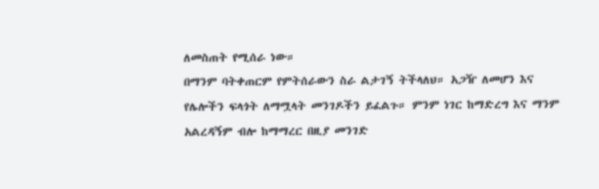ለመስጠት የሚሰራ ነው።
በማንም ባትቀጠርም የምትሰራውን ስራ ልታገኝ ትችላለህ። አጋዥ ለመሆን እና የሌሎችን ፍላጎት ለማሟላት መንገዶችን ይፈልጉ። ምንም ነገር ከማድረግ እና ማንም አልረዳኝም ብሎ ከማማረር በዚያ መንገድ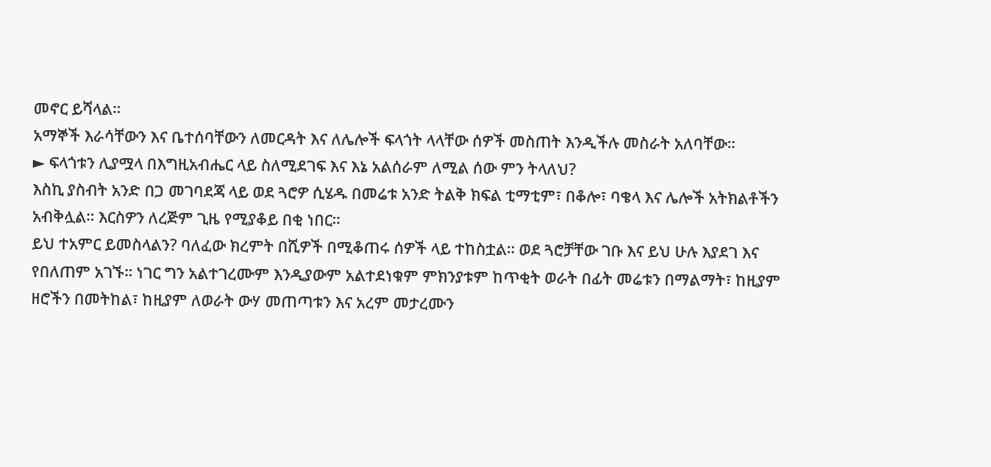መኖር ይሻላል።
አማኞች እራሳቸውን እና ቤተሰባቸውን ለመርዳት እና ለሌሎች ፍላጎት ላላቸው ሰዎች መስጠት እንዲችሉ መስራት አለባቸው።
► ፍላጎቱን ሊያሟላ በእግዚአብሔር ላይ ስለሚደገፍ እና እኔ አልሰራም ለሚል ሰው ምን ትላለህ?
እስኪ ያስብት አንድ በጋ መገባደጃ ላይ ወደ ጓሮዎ ሲሄዱ በመሬቱ አንድ ትልቅ ክፍል ቲማቲም፣ በቆሎ፣ ባቄላ እና ሌሎች አትክልቶችን አብቅሏል። እርስዎን ለረጅም ጊዜ የሚያቆይ በቂ ነበር።
ይህ ተአምር ይመስላልን? ባለፈው ክረምት በሺዎች በሚቆጠሩ ሰዎች ላይ ተከስቷል። ወደ ጓሮቻቸው ገቡ እና ይህ ሁሉ እያደገ እና የበለጠም አገኙ። ነገር ግን አልተገረሙም እንዲያውም አልተደነቁም ምክንያቱም ከጥቂት ወራት በፊት መሬቱን በማልማት፣ ከዚያም ዘሮችን በመትከል፣ ከዚያም ለወራት ውሃ መጠጣቱን እና አረም መታረሙን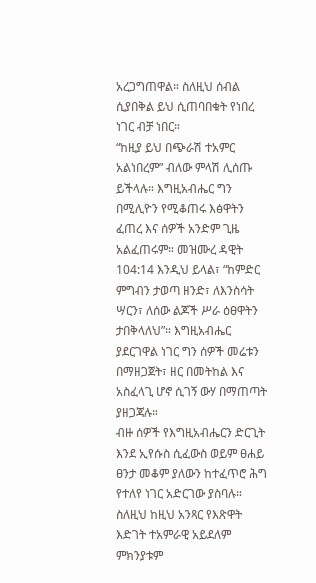አረጋግጠዋል። ስለዚህ ሰብል ሲያበቅል ይህ ሲጠባበቁት የነበረ ነገር ብቻ ነበር።
“ከዚያ ይህ በጭራሽ ተአምር አልነበረም” ብለው ምላሽ ሊሰጡ ይችላሉ። እግዚአብሔር ግን በሚሊዮን የሚቆጠሩ እፅዋትን ፈጠረ እና ሰዎች አንድም ጊዜ አልፈጠሩም። መዝሙረ ዳዊት 104:14 እንዲህ ይላል፣ “ከምድር ምግብን ታወጣ ዘንድ፣ ለእንስሳት ሣርን፣ ለሰው ልጆች ሥራ ዕፀዋትን ታበቅላለህ”። እግዚአብሔር ያደርገዋል ነገር ግን ሰዎች መሬቱን በማዘጋጀት፣ ዘር በመትከል እና አስፈላጊ ሆኖ ሲገኝ ውሃ በማጠጣት ያዘጋጃሉ።
ብዙ ሰዎች የእግዚአብሔርን ድርጊት እንደ ኢየሱስ ሲፈውስ ወይም ፀሐይ ፀንታ መቆም ያለውን ከተፈጥሮ ሕግ የተለየ ነገር አድርገው ያስባሉ። ስለዚህ ከዚህ አንጻር የእጽዋት እድገት ተአምራዊ አይደለም ምክንያቱም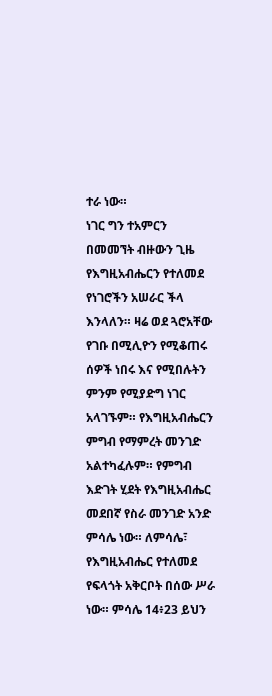ተራ ነው።
ነገር ግን ተአምርን በመመኘት ብዙውን ጊዜ የእግዚአብሔርን የተለመደ የነገሮችን አሠራር ችላ እንላለን። ዛሬ ወደ ጓሮአቸው የገቡ በሚሊዮን የሚቆጠሩ ሰዎች ነበሩ እና የሚበሉትን ምንም የሚያድግ ነገር አላገኙም። የእግዚአብሔርን ምግብ የማምረት መንገድ አልተካፈሉም። የምግብ እድገት ሂደት የእግዚአብሔር መደበኛ የስራ መንገድ አንድ ምሳሌ ነው። ለምሳሌ፣ የእግዚአብሔር የተለመደ የፍላጎት አቅርቦት በሰው ሥራ ነው። ምሳሌ 14፥23 ይህን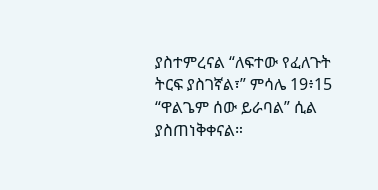ያስተምረናል “ለፍተው የፈለጉት ትርፍ ያስገኛል፣” ምሳሌ 19፥15 “ዋልጌም ሰው ይራባል” ሲል ያስጠነቅቀናል።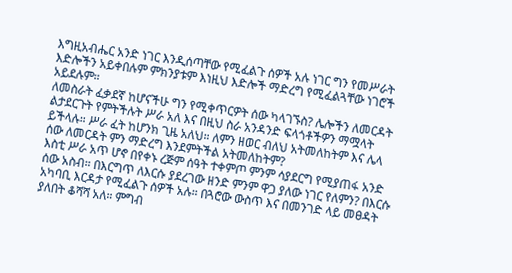እግዚአብሔር አንድ ነገር እንዲሰጣቸው የሚፈልጉ ሰዎች አሉ ነገር ግን የመሥራት እድሎችን አይቀበሉም ምክንያቱም እነዚህ እድሎች ማድረግ የሚፈልጓቸው ነገሮች አይደሉም።
ለመስራት ፈቃደኛ ከሆናችሁ ግን የሚቀጥርዎት ሰው ካላገኙስ? ሌሎችን ለመርዳት ልታደርጉት የምትችሉት ሥራ አለ እና በዚህ ስራ አንዳንድ ፍላጎቶችዎን ማሟላት ይችላሉ። ሥራ ፈት ከሆንክ ጊዜ አለህ። ለምን ዘወር ብለህ አትመለከትም እና ሌላ ሰው ለመርዳት ምን ማድረግ እንደምትችል አትመለከትም?
እስቲ ሥራ አጥ ሆኖ በየቀኑ ረጅም ሰዓት ተቀምጦ ምንም ሳያደርግ የሚያጠፋ አንድ ሰው አስብ። በእርግጥ ለእርሱ ያደረገው ዘንድ ምንም ዋጋ ያለው ነገር የለምን? በእርሱ አካባቢ እርዳታ የሚፈልጉ ሰዎች አሉ። በጓሮው ውስጥ እና በመንገድ ላይ መፀዳት ያለበት ቆሻሻ አለ። ምግብ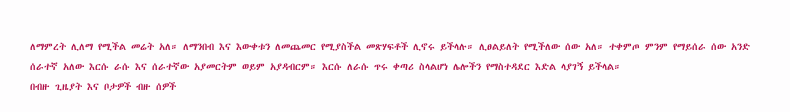ለማምረት ሊለማ የሚችል መሬት አለ። ለማንበብ እና እውቀቱን ለመጨመር የሚያስችል መጽሃፍቶች ሊኖሩ ይችላሉ። ሊፀልይለት የሚችለው ሰው አለ። ተቀምጦ ምንም የማይሰራ ሰው አንድ ሰራተኛ አለው እርሱ ራሱ እና ሰራተኛው አያመርትም ወይም አያዳብርም። እርሱ ለራሱ ጥሩ ቀጣሪ ስላልሆነ ሌሎችን የማስተዳደር እድል ላያገኝ ይችላል።
በብዙ ጊዜያት እና ቦታዎች ብዙ ሰዎች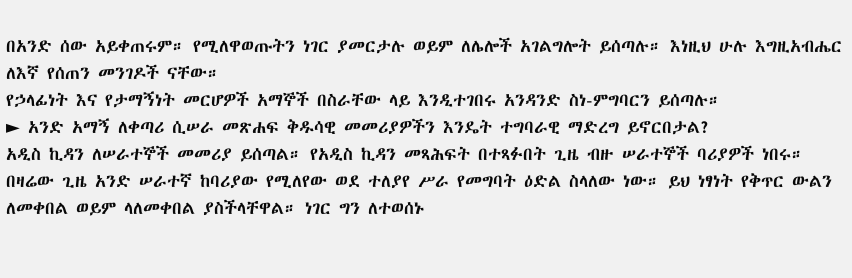በአንድ ሰው አይቀጠሩም። የሚለዋወጡትን ነገር ያመርታሉ ወይም ለሌሎች አገልግሎት ይሰጣሉ። እነዚህ ሁሉ እግዚአብሔር ለእኛ የሰጠን መንገዶች ናቸው።
የኃላፊነት እና የታማኝነት መርሆዎች አማኞች በስራቸው ላይ እንዲተገበሩ አንዳንድ ስነ-ምግባርን ይሰጣሉ።
► አንድ አማኝ ለቀጣሪ ሲሠራ መጽሐፍ ቅዱሳዊ መመሪያዎችን እንዴት ተግባራዊ ማድረግ ይኖርበታል?
አዲስ ኪዳን ለሠራተኞች መመሪያ ይሰጣል። የአዲስ ኪዳን መጻሕፍት በተጻፉበት ጊዜ ብዙ ሠራተኞች ባሪያዎች ነበሩ። በዛሬው ጊዜ አንድ ሠራተኛ ከባሪያው የሚለየው ወደ ተለያየ ሥራ የመግባት ዕድል ስላለው ነው። ይህ ነፃነት የቅጥር ውልን ለመቀበል ወይም ላለመቀበል ያስችላቸዋል። ነገር ግን ለተወሰኑ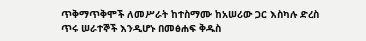ጥቅማጥቅሞች ለመሥራት ከተስማሙ ከአሠሪው ጋር እስካሉ ድረስ ጥሩ ሠራተኞች እንዲሆኑ በመፅሐፍ ቅዱስ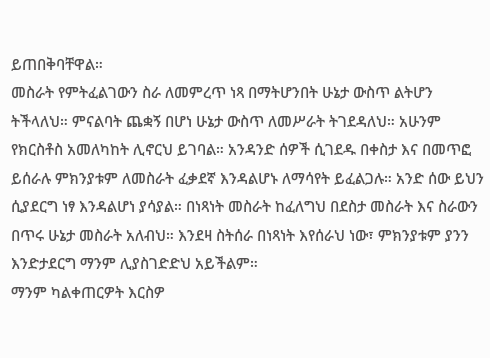ይጠበቅባቸዋል።
መስራት የምትፈልገውን ስራ ለመምረጥ ነጻ በማትሆንበት ሁኔታ ውስጥ ልትሆን ትችላለህ። ምናልባት ጨቋኝ በሆነ ሁኔታ ውስጥ ለመሥራት ትገደዳለህ። አሁንም የክርስቶስ አመለካከት ሊኖርህ ይገባል። አንዳንድ ሰዎች ሲገደዱ በቀስታ እና በመጥፎ ይሰራሉ ምክንያቱም ለመስራት ፈቃደኛ እንዳልሆኑ ለማሳየት ይፈልጋሉ። አንድ ሰው ይህን ሲያደርግ ነፃ እንዳልሆነ ያሳያል። በነጻነት መስራት ከፈለግህ በደስታ መስራት እና ስራውን በጥሩ ሁኔታ መስራት አለብህ። እንደዛ ስትሰራ በነጻነት እየሰራህ ነው፣ ምክንያቱም ያንን እንድታደርግ ማንም ሊያስገድድህ አይችልም።
ማንም ካልቀጠርዎት እርስዎ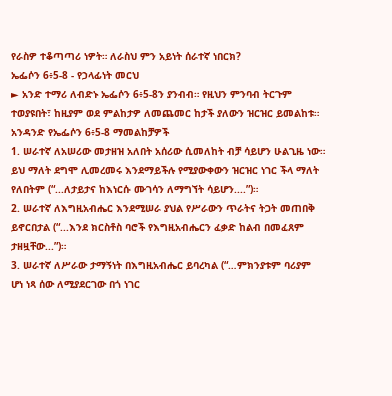የራስዎ ተቆጣጣሪ ነዎት። ለራስህ ምን አይነት ሰራተኛ ነበርክ?
ኤፌሶን 6፥5-8 - የኃላፊነት መርህ
► አንድ ተማሪ ለብድኑ ኤፌሶን 6፥5-8ን ያንብብ። የዚህን ምንባብ ትርጉም ተወያዩበት፣ ከዚያም ወደ ምልከታዎ ለመጨመር ከታች ያለውን ዝርዝር ይመልከቱ።
አንዳንድ የኤፌሶን 6፥5-8 ማመልከቻዎች
1. ሠራተኛ ለአሠሪው መታዘዝ አለበት አሰሪው ሲመለከት ብቻ ሳይሆን ሁልጊዜ ነው። ይህ ማለት ደግሞ ሊመረመሩ እንደማይችሉ የሚያውቀውን ዝርዝር ነገር ችላ ማለት የለበትም (“...ለታይታና ከእነርሱ ሙገሳን ለማግኘት ሳይሆን....”)።
2. ሠራተኛ ለእግዚአብሔር እንደሚሠራ ያህል የሥራውን ጥራትና ትጋት መጠበቅ ይኖርበታል (“...እንደ ክርስቶስ ባሮች የእግዚአብሔርን ፈቃድ ከልብ በመፈጸም ታዘዟቸው...”)።
3. ሠራተኛ ለሥራው ታማኝነት በእግዚአብሔር ይባረካል (“…ምክንያቱም ባሪያም ሆነ ነጻ ሰው ለሚያደርገው በጎ ነገር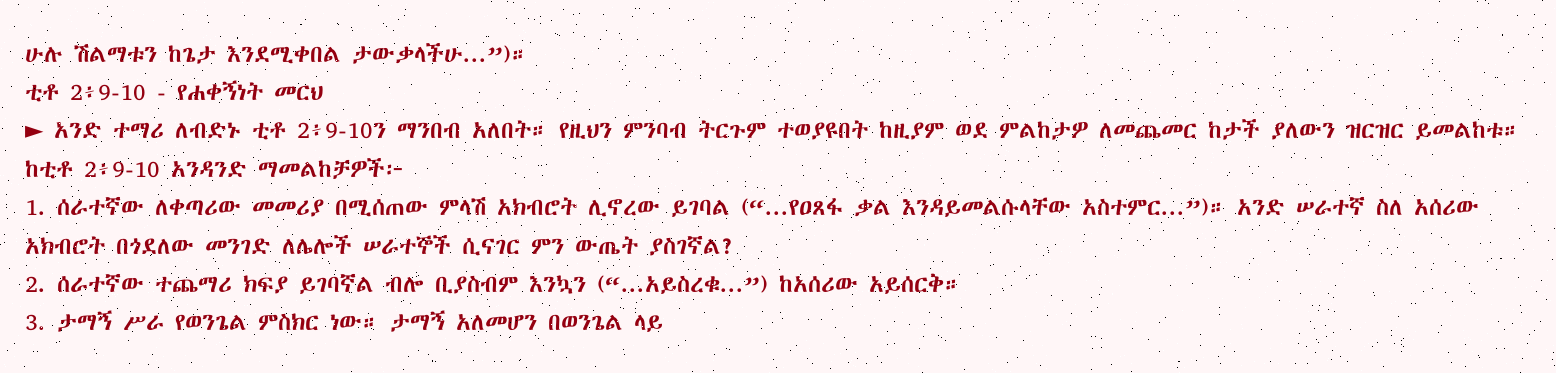ሁሉ ሽልማቱን ከጌታ እንደሚቀበል ታውቃላችሁ...”)።
ቲቶ 2፥9-10 - የሐቀኝነት መርህ
► አንድ ተማሪ ለብድኑ ቲቶ 2፥9-10ን ማንበብ አለበት። የዚህን ምንባብ ትርጉም ተወያዩበት ከዚያም ወደ ምልከታዎ ለመጨመር ከታች ያለውን ዝርዝር ይመልከቱ።
ከቲቶ 2፥9-10 አንዳንድ ማመልከቻዎች፦
1. ሰራተኛው ለቀጣሪው መመሪያ በሚሰጠው ምላሽ አክብሮት ሊኖረው ይገባል (“...የዐጸፋ ቃል እንዳይመልሱላቸው አስተምር...”)። አንድ ሠራተኛ ስለ አሰሪው አክብሮት በጎደለው መንገድ ለሌሎች ሠራተኞች ሲናገር ምን ውጤት ያስገኛል?
2. ሰራተኛው ተጨማሪ ክፍያ ይገባኛል ብሎ ቢያስብም እንኳን (“...አይስረቁ...”) ከአሰሪው አይሰርቅ።
3. ታማኝ ሥራ የወንጌል ምስክር ነው። ታማኝ አለመሆን በወንጌል ላይ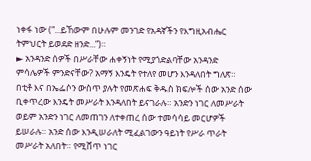ነቀፋ ነው (“...ይኸውም በሁሉም መንገድ የአዳኛችን የእግዚአብሔር ትምህርት ይወደድ ዘንድ...”)።
► አንዳንድ ሰዎች በሥራቸው ሐቀኝነት የሚያጎድልባቸው አንዳንድ ምሳሌዎች ምንድናቸው? አማኝ እንዴት የተለየ መሆን እንዳለበት ግለጽ።
በቲቶ እና በኤፌሶን ውስጥ ያሉት የመጽሐፍ ቅዱስ ክፍሎች ሰው አንድ ሰው ቢቀጥረው እንዴት መሥራት እንዳለበት ይናገራሉ። አንድን ነገር ለመሥራት ወይም አንድን ነገር ለመጠገን ለተቀጠረ ሰው ተመሳሳይ መርሆዎች ይሠራሉ። አንድ ሰው እንዲሠራለት ሚፈልገውን ዓይነት የሥራ ጥራት መሥራት አለበት። የሚሸጥ ነገር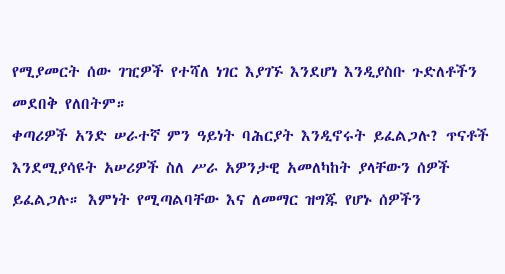የሚያመርት ሰው ገዢዎች የተሻለ ነገር እያገኙ እንደሆነ እንዲያስቡ ጉድለቶችን መደበቅ የለበትም።
ቀጣሪዎች አንድ ሠራተኛ ምን ዓይነት ባሕርያት እንዲኖሩት ይፈልጋሉ? ጥናቶች እንደሚያሳዩት አሠሪዎች ስለ ሥራ አዎንታዊ አመለካከት ያላቸውን ሰዎች ይፈልጋሉ። እምነት የሚጣልባቸው እና ለመማር ዝግጁ የሆኑ ሰዎችን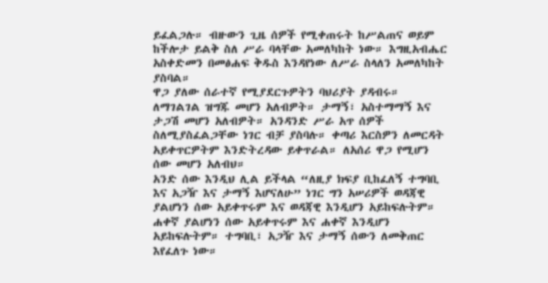ይፈልጋሉ። ብዙውን ጊዜ ሰዎች የሚቀጠሩት ከሥልጠና ወይም ከችሎታ ይልቅ ስለ ሥራ ባላቸው አመለካከት ነው። እግዚአብሔር አስቀድመን በመፅሐፍ ቅዱስ እንዳየነው ለሥራ ስላለን አመለካከት ያስባል።
ዋጋ ያለው ሰራተኛ የሚያደርጉዎትን ባህሪያት ያዳብሩ። ለማገልገል ዝግጁ መሆን አለብዎት። ታማኝ፣ አስተማማኝ እና ታጋሽ መሆን አለብዎት። አንዳንድ ሥራ አጥ ሰዎች ስለሚያስፈልጋቸው ነገር ብቻ ያስባሉ። ቀጣሪ እርስዎን ለመርዳት አይቀጥርዎትም እንድትረዳው ይቀጥራል። ለአሰሪ ዋጋ የሚሆን ሰው መሆን አለብህ።
አንድ ሰው እንዲህ ሊል ይችላል “ለዚያ ክፍያ ቢከፈለኝ ተግባቢ እና አጋዥ እና ታማኝ እሆናለሁ” ነገር ግን አሠሪዎች ወዳጃዊ ያልሆነን ሰው አይቀጥሩም እና ወዳጃዊ እንዲሆን አይከፍሉትም። ሐቀኛ ያልሆነን ሰው አይቀጥሩም እና ሐቀኛ እንዲሆን አይከፍሉትም። ተግባቢ፣ አጋዥ እና ታማኝ ሰውን ለመቅጠር እየፈለጉ ነው።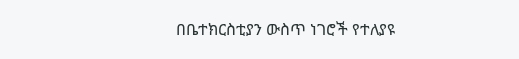በቤተክርስቲያን ውስጥ ነገሮች የተለያዩ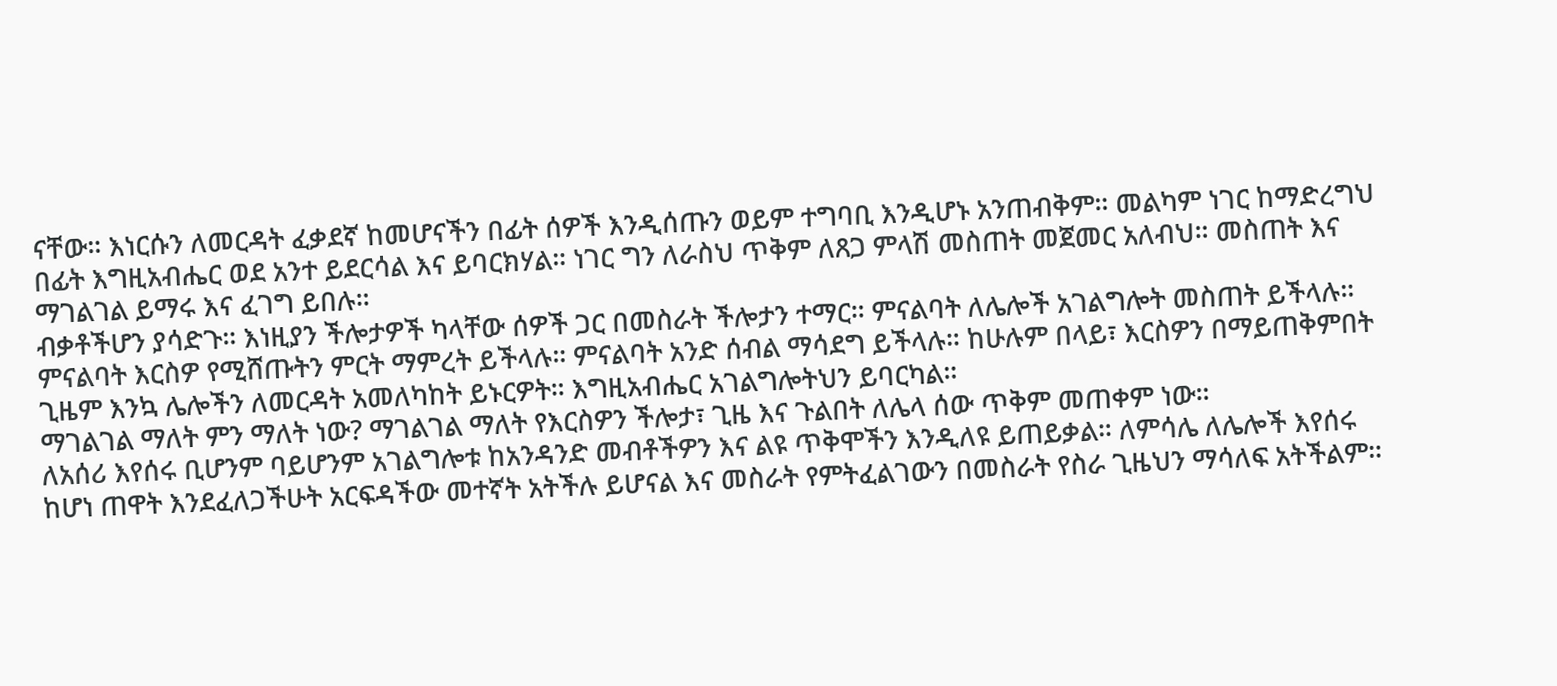ናቸው። እነርሱን ለመርዳት ፈቃደኛ ከመሆናችን በፊት ሰዎች እንዲሰጡን ወይም ተግባቢ እንዲሆኑ አንጠብቅም። መልካም ነገር ከማድረግህ በፊት እግዚአብሔር ወደ አንተ ይደርሳል እና ይባርክሃል። ነገር ግን ለራስህ ጥቅም ለጸጋ ምላሽ መስጠት መጀመር አለብህ። መስጠት እና ማገልገል ይማሩ እና ፈገግ ይበሉ።
ብቃቶችሆን ያሳድጉ። እነዚያን ችሎታዎች ካላቸው ሰዎች ጋር በመስራት ችሎታን ተማር። ምናልባት ለሌሎች አገልግሎት መስጠት ይችላሉ። ምናልባት እርስዎ የሚሸጡትን ምርት ማምረት ይችላሉ። ምናልባት አንድ ሰብል ማሳደግ ይችላሉ። ከሁሉም በላይ፣ እርስዎን በማይጠቅምበት ጊዜም እንኳ ሌሎችን ለመርዳት አመለካከት ይኑርዎት። እግዚአብሔር አገልግሎትህን ይባርካል።
ማገልገል ማለት ምን ማለት ነው? ማገልገል ማለት የእርስዎን ችሎታ፣ ጊዜ እና ጉልበት ለሌላ ሰው ጥቅም መጠቀም ነው።
ለአሰሪ እየሰሩ ቢሆንም ባይሆንም አገልግሎቱ ከአንዳንድ መብቶችዎን እና ልዩ ጥቅሞችን እንዲለዩ ይጠይቃል። ለምሳሌ ለሌሎች እየሰሩ ከሆነ ጠዋት እንደፈለጋችሁት አርፍዳችው መተኛት አትችሉ ይሆናል እና መስራት የምትፈልገውን በመስራት የስራ ጊዜህን ማሳለፍ አትችልም።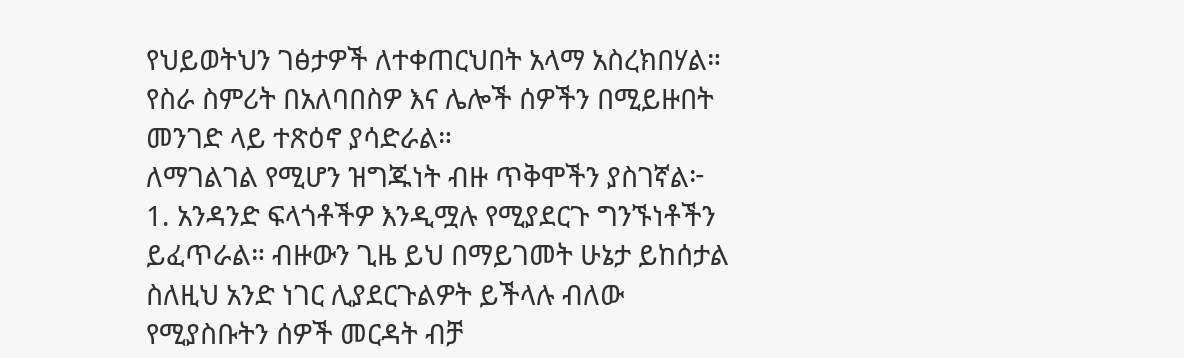የህይወትህን ገፅታዎች ለተቀጠርህበት አላማ አስረክበሃል። የስራ ስምሪት በአለባበስዎ እና ሌሎች ሰዎችን በሚይዙበት መንገድ ላይ ተጽዕኖ ያሳድራል።
ለማገልገል የሚሆን ዝግጁነት ብዙ ጥቅሞችን ያስገኛል፦
1. አንዳንድ ፍላጎቶችዎ እንዲሟሉ የሚያደርጉ ግንኙነቶችን ይፈጥራል። ብዙውን ጊዜ ይህ በማይገመት ሁኔታ ይከሰታል ስለዚህ አንድ ነገር ሊያደርጉልዎት ይችላሉ ብለው የሚያስቡትን ሰዎች መርዳት ብቻ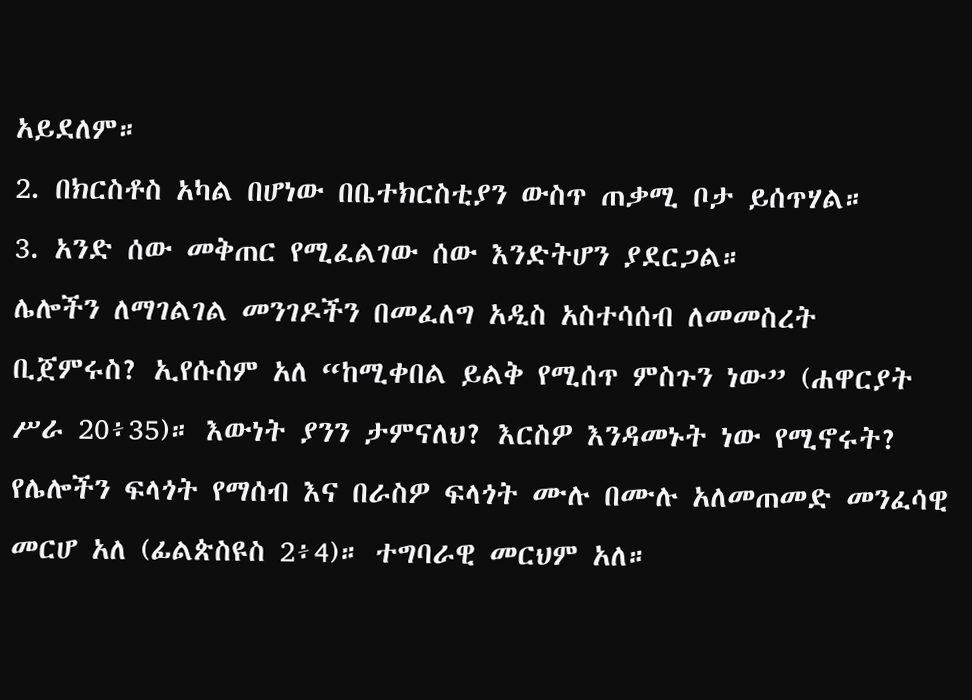አይደለም።
2. በክርስቶስ አካል በሆነው በቤተክርስቲያን ውስጥ ጠቃሚ ቦታ ይሰጥሃል።
3. አንድ ሰው መቅጠር የሚፈልገው ሰው እንድትሆን ያደርጋል።
ሌሎችን ለማገልገል መንገዶችን በመፈለግ አዲስ አስተሳሰብ ለመመስረት ቢጀምሩስ? ኢየሱስም አለ “ከሚቀበል ይልቅ የሚሰጥ ምስጉን ነው” (ሐዋርያት ሥራ 20፥35)። እውነት ያንን ታምናለህ? እርስዎ እንዳመኑት ነው የሚኖሩት?
የሌሎችን ፍላጎት የማሰብ እና በራስዎ ፍላጎት ሙሉ በሙሉ አለመጠመድ መንፈሳዊ መርሆ አለ (ፊልጵስዩስ 2፥4)። ተግባራዊ መርህም አለ።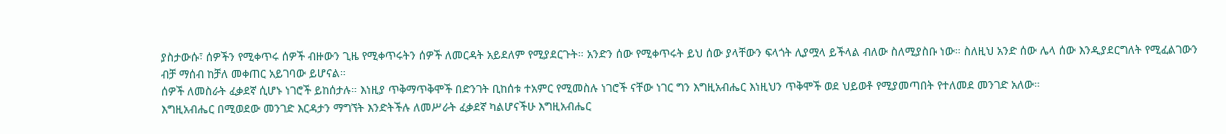ያስታውሱ፣ ሰዎችን የሚቀጥሩ ሰዎች ብዙውን ጊዜ የሚቀጥሩትን ሰዎች ለመርዳት አይደለም የሚያደርጉት። አንድን ሰው የሚቀጥሩት ይህ ሰው ያላቸውን ፍላጎት ሊያሟላ ይችላል ብለው ስለሚያስቡ ነው። ስለዚህ አንድ ሰው ሌላ ሰው እንዲያደርግለት የሚፈልገውን ብቻ ማሰብ ከቻለ መቀጠር አይገባው ይሆናል።
ሰዎች ለመስራት ፈቃደኛ ሲሆኑ ነገሮች ይከሰታሉ። እነዚያ ጥቅማጥቅሞች በድንገት ቢከሰቱ ተአምር የሚመስሉ ነገሮች ናቸው ነገር ግን እግዚአብሔር እነዚህን ጥቅሞች ወደ ህይወቶ የሚያመጣበት የተለመደ መንገድ አለው።
እግዚአብሔር በሚወደው መንገድ እርዳታን ማግኘት እንድትችሉ ለመሥራት ፈቃደኛ ካልሆናችሁ እግዚአብሔር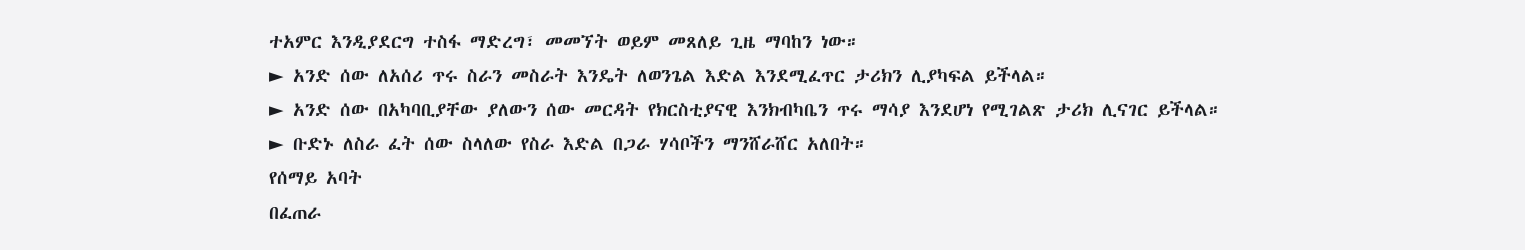ተአምር እንዲያደርግ ተስፋ ማድረግ፣ መመኘት ወይም መጸለይ ጊዜ ማባከን ነው።
► አንድ ሰው ለአሰሪ ጥሩ ስራን መስራት እንዴት ለወንጌል እድል እንደሚፈጥር ታሪክን ሊያካፍል ይችላል።
► አንድ ሰው በአካባቢያቸው ያለውን ሰው መርዳት የክርስቲያናዊ እንክብካቤን ጥሩ ማሳያ እንደሆነ የሚገልጽ ታሪክ ሊናገር ይችላል።
► ቡድኑ ለስራ ፈት ሰው ስላለው የስራ እድል በጋራ ሃሳቦችን ማንሸራሸር አለበት።
የሰማይ አባት
በፈጠራ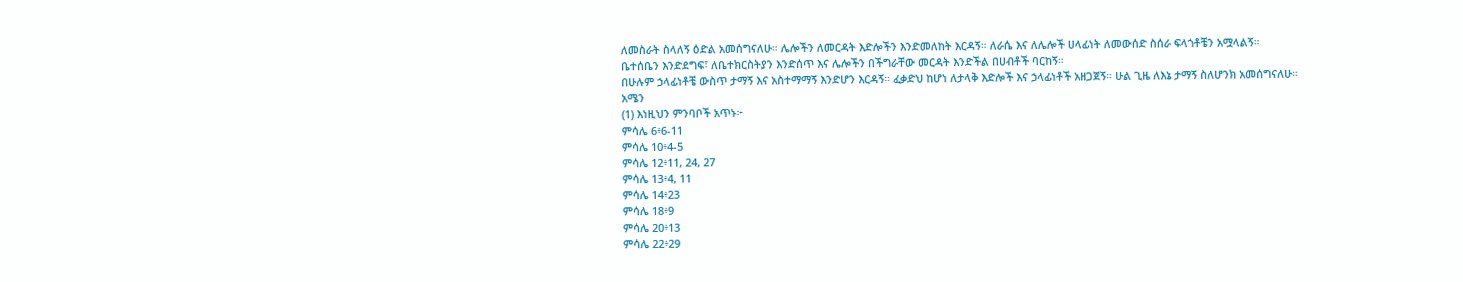ለመስራት ስላለኝ ዕድል አመሰግናለሁ። ሌሎችን ለመርዳት እድሎችን እንድመለከት እርዳኝ። ለራሴ እና ለሌሎች ሀላፊነት ለመውሰድ ስሰራ ፍላጎቶቼን አሟላልኝ።
ቤተሰቤን እንድደግፍ፣ ለቤተክርስትያን እንድሰጥ እና ሌሎችን በችግራቸው መርዳት እንድችል በሀብቶች ባርከኝ።
በሁሉም ኃላፊነቶቼ ውስጥ ታማኝ እና አስተማማኝ እንድሆን እርዳኝ። ፈቃድህ ከሆነ ለታላቅ እድሎች እና ኃላፊነቶች አዘጋጀኝ። ሁል ጊዜ ለእኔ ታማኝ ስለሆንክ አመሰግናለሁ።
አሜን
(1) እነዚህን ምንባቦች አጥኑ፦
ምሳሌ 6፥6-11
ምሳሌ 10፥4-5
ምሳሌ 12፥11, 24, 27
ምሳሌ 13፥4, 11
ምሳሌ 14፥23
ምሳሌ 18፥9
ምሳሌ 20፥13
ምሳሌ 22፥29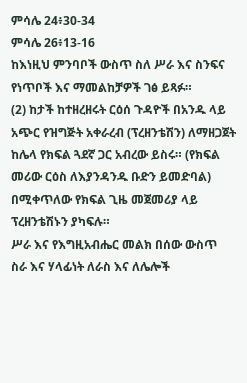ምሳሌ 24፥30-34
ምሳሌ 26፥13-16
ከእነዚህ ምንባቦች ውስጥ ስለ ሥራ እና ስንፍና የነጥቦች እና ማመልከቻዎች ገፅ ይጻፉ።
(2) ከታች ከተዘረዘሩት ርዕሰ ጉዳዮች በአንዱ ላይ አጭር የዝግጅት አቀራረብ (ፕረዘንቴሽን) ለማዘጋጀት ከሌላ የክፍል ጓደኛ ጋር አብረው ይስሩ። (የክፍል መሪው ርዕስ ለእያንዳንዱ ቡድን ይመድባል) በሚቀጥለው የክፍል ጊዜ መጀመሪያ ላይ ፕረዘንቴሽኑን ያካፍሉ።
ሥራ እና የእግዚአብሔር መልክ በሰው ውስጥ
ስራ እና ሃላፊነት ለራስ እና ለሌሎች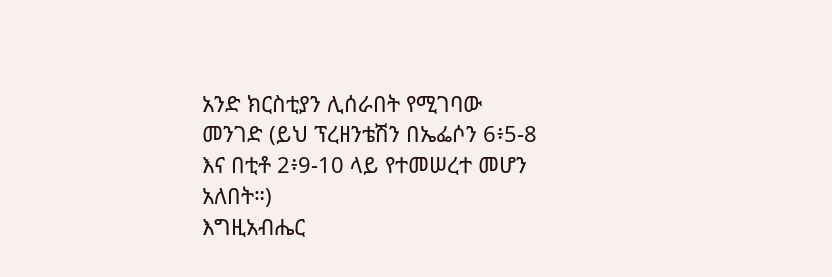አንድ ክርስቲያን ሊሰራበት የሚገባው መንገድ (ይህ ፕረዘንቴሽን በኤፌሶን 6፥5-8 እና በቲቶ 2፥9-10 ላይ የተመሠረተ መሆን አለበት።)
እግዚአብሔር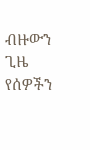ብዙውን ጊዜ የሰዎችን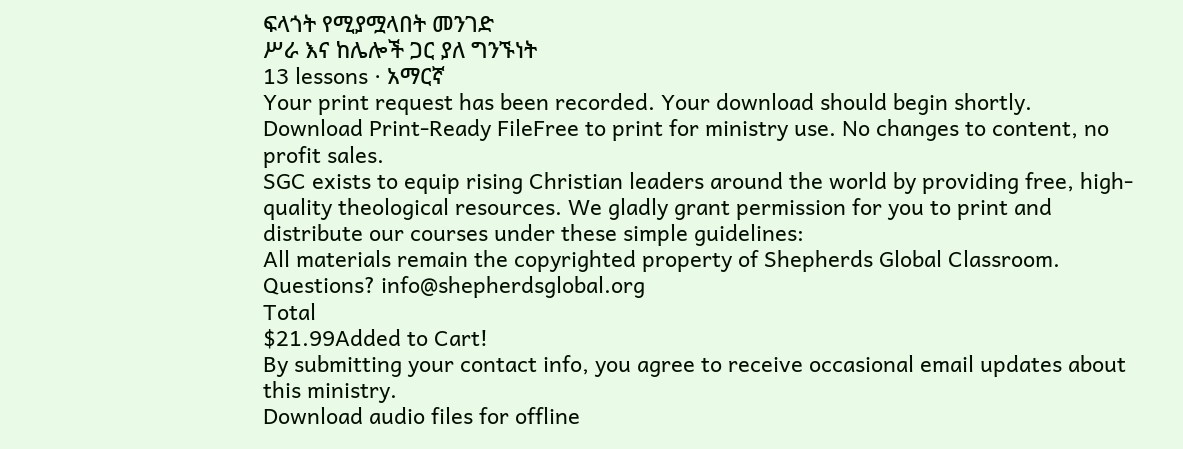ፍላጎት የሚያሟላበት መንገድ
ሥራ እና ከሌሎች ጋር ያለ ግንኙነት
13 lessons · አማርኛ
Your print request has been recorded. Your download should begin shortly.
Download Print-Ready FileFree to print for ministry use. No changes to content, no profit sales.
SGC exists to equip rising Christian leaders around the world by providing free, high-quality theological resources. We gladly grant permission for you to print and distribute our courses under these simple guidelines:
All materials remain the copyrighted property of Shepherds Global Classroom.
Questions? info@shepherdsglobal.org
Total
$21.99Added to Cart!
By submitting your contact info, you agree to receive occasional email updates about this ministry.
Download audio files for offline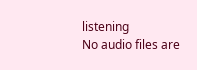listening
No audio files are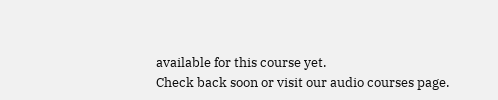available for this course yet.
Check back soon or visit our audio courses page.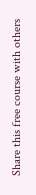Share this free course with others